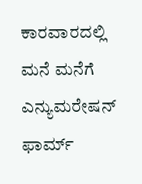ಕಾರವಾರದಲ್ಲಿ ಮನೆ ಮನೆಗೆ ಎನ್ಯುಮರೇಷನ್ ಫಾರ್ಮ್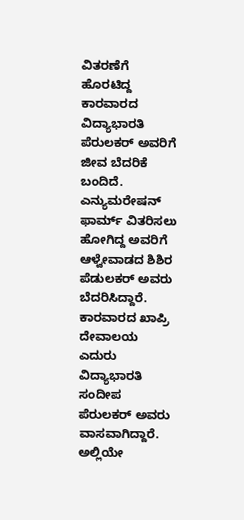ವಿತರಣೆಗೆ ಹೊರಟಿದ್ದ ಕಾರವಾರದ ವಿದ್ಯಾಭಾರತಿ ಪೆರುಲಕರ್ ಅವರಿಗೆ ಜೀವ ಬೆದರಿಕೆ ಬಂದಿದೆ. ಎನ್ಯುಮರೇಷನ್ ಫಾರ್ಮ್ ವಿತರಿಸಲು ಹೋಗಿದ್ದ ಅವರಿಗೆ ಆಳ್ವೇವಾಡದ ಶಿಶಿರ ಪೆಡುಲಕರ್ ಅವರು ಬೆದರಿಸಿದ್ದಾರೆ.
ಕಾರವಾರದ ಖಾಪ್ರಿ ದೇವಾಲಯ ಎದುರು ವಿದ್ಯಾಭಾರತಿ ಸಂದೀಪ ಪೆರುಲಕರ್ ಅವರು ವಾಸವಾಗಿದ್ದಾರೆ. ಅಲ್ಲಿಯೇ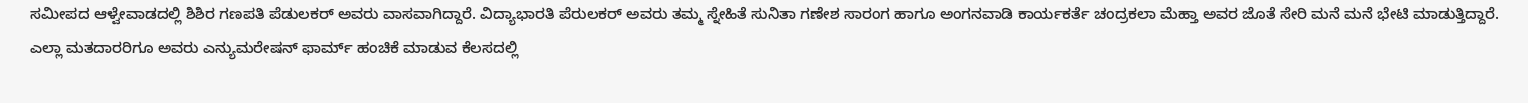ಸಮೀಪದ ಆಳ್ವೇವಾಡದಲ್ಲಿ ಶಿಶಿರ ಗಣಪತಿ ಪೆಡುಲಕರ್ ಅವರು ವಾಸವಾಗಿದ್ದಾರೆ. ವಿದ್ಯಾಭಾರತಿ ಪೆರುಲಕರ್ ಅವರು ತಮ್ಮ ಸ್ನೇಹಿತೆ ಸುನಿತಾ ಗಣೇಶ ಸಾರಂಗ ಹಾಗೂ ಅಂಗನವಾಡಿ ಕಾರ್ಯಕರ್ತೆ ಚಂದ್ರಕಲಾ ಮೆಹ್ತಾ ಅವರ ಜೊತೆ ಸೇರಿ ಮನೆ ಮನೆ ಭೇಟಿ ಮಾಡುತ್ತಿದ್ದಾರೆ. ಎಲ್ಲಾ ಮತದಾರರಿಗೂ ಅವರು ಎನ್ಯುಮರೇಷನ್ ಫಾರ್ಮ್ ಹಂಚಿಕೆ ಮಾಡುವ ಕೆಲಸದಲ್ಲಿ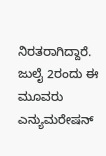ನಿರತರಾಗಿದ್ದಾರೆ.
ಜುಲೈ 2ರಂದು ಈ ಮೂವರು ಎನ್ಯುಮರೇಷನ್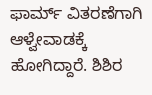ಫಾರ್ಮ್ ವಿತರಣೆಗಾಗಿ ಆಳ್ವೇವಾಡಕ್ಕೆ ಹೋಗಿದ್ದಾರೆ. ಶಿಶಿರ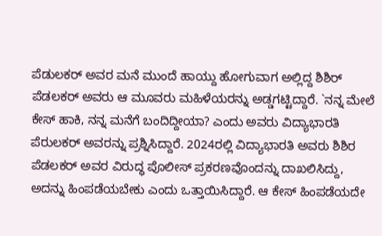ಪೆಡುಲಕರ್ ಅವರ ಮನೆ ಮುಂದೆ ಹಾಯ್ದು ಹೋಗುವಾಗ ಅಲ್ಲಿದ್ದ ಶಿಶಿರ್ ಪೆಡಲಕರ್ ಅವರು ಆ ಮೂವರು ಮಹಿಳೆಯರನ್ನು ಅಡ್ಡಗಟ್ಟಿದ್ದಾರೆ. `ನನ್ನ ಮೇಲೆ ಕೇಸ್ ಹಾಕಿ, ನನ್ನ ಮನೆಗೆ ಬಂದಿದ್ದೀಯಾ? ಎಂದು ಅವರು ವಿದ್ಯಾಭಾರತಿ ಪೆರುಲಕರ್ ಅವರನ್ನು ಪ್ರಶ್ನಿಸಿದ್ದಾರೆ. 2024ರಲ್ಲಿ ವಿದ್ಯಾಭಾರತಿ ಅವರು ಶಿಶಿರ ಪೆಡಲಕರ್ ಅವರ ವಿರುದ್ಧ ಪೊಲೀಸ್ ಪ್ರಕರಣವೊಂದನ್ನು ದಾಖಲಿಸಿದ್ದು, ಅದನ್ನು ಹಿಂಪಡೆಯಬೇಕು ಎಂದು ಒತ್ತಾಯಿಸಿದ್ದಾರೆ. ಆ ಕೇಸ್ ಹಿಂಪಡೆಯದೇ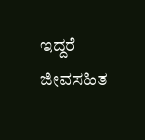ಇದ್ದರೆ ಜೀವಸಹಿತ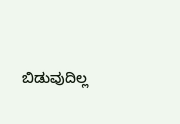ಬಿಡುವುದಿಲ್ಲ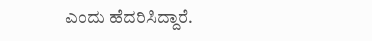ಎಂದು ಹೆದರಿಸಿದ್ದಾರೆ.